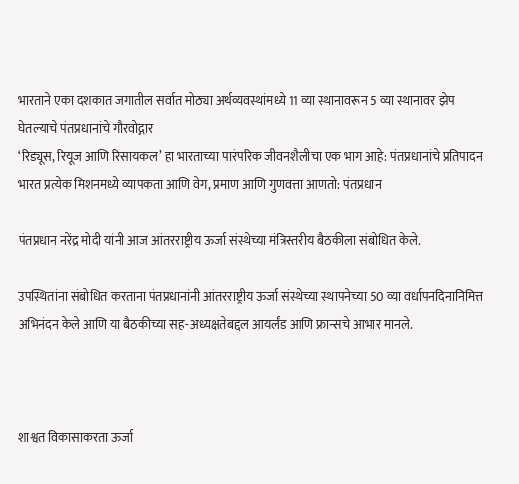भारताने एका दशकात जगातील सर्वात मोठ्या अर्थव्यवस्थांमध्ये 11 व्या स्थानावरून 5 व्या स्थानावर झेप घेतल्याचे पंतप्रधानांचे गौरवोद्गार
‘रिड्यूस, रियूज आणि रिसायकल’ हा भारताच्या पारंपरिक जीवनशैलीचा एक भाग आहे: पंतप्रधानांचे प्रतिपादन
भारत प्रत्येक मिशनमध्ये व्यापकता आणि वेग, प्रमाण आणि गुणवत्ता आणतो: पंतप्रधान

पंतप्रधान नरेंद्र मोदी यांनी आज आंतरराष्ट्रीय ऊर्जा संस्थेच्या मंत्रिस्तरीय बैठकीला संबोधित केले.

उपस्थितांना संबोधित करताना पंतप्रधानांनी आंतरराष्ट्रीय ऊर्जा संस्थेच्या स्थापनेच्या 50 व्या वर्धापनदिनानिमित्त अभिनंदन केले आणि या बैठकीच्या सह-अध्यक्षतेबद्दल आयर्लंड आणि फ्रान्सचे आभार मानले.



शाश्वत विकासाकरता ऊर्जा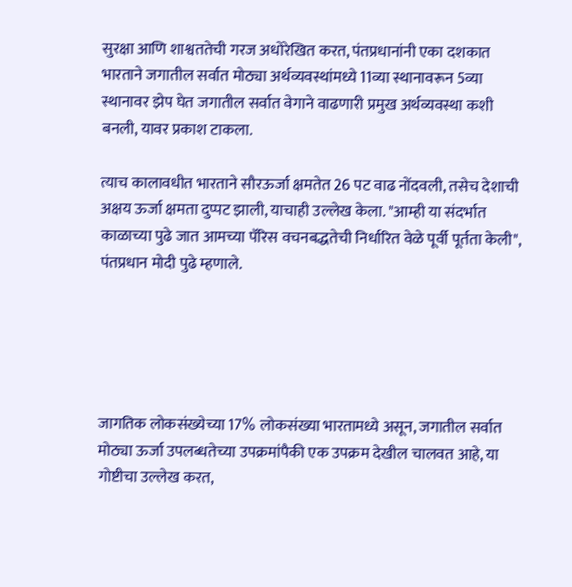सुरक्षा आणि शाश्वततेची गरज अधोरेखित करत, पंतप्रधानांनी एका दशकात भारताने जगातील सर्वात मोठ्या अर्थव्यवस्थांमध्ये 11व्या स्थानावरून 5व्या स्थानावर झेप घेत जगातील सर्वात वेगाने वाढणारी प्रमुख अर्थव्यवस्था कशी बनली, यावर प्रकाश टाकला.

त्याच कालावधीत भारताने सौरऊर्जा क्षमतेत 26 पट वाढ नोंदवली, तसेच देशाची अक्षय ऊर्जा क्षमता दुप्पट झाली, याचाही उल्लेख केला. "आम्ही या संदर्भात काळाच्या पुढे जात आमच्या पॅरिस वचनबद्धतेची निर्धारित वेळे पूर्वी पूर्तता केली", पंतप्रधान मोदी पुढे म्हणाले.





जागतिक लोकसंख्येच्या 17% लोकसंख्या भारतामध्ये असून, जगातील सर्वात मोठ्या ऊर्जा उपलब्धतेच्या उपक्रमांपैकी एक उपक्रम देखील चालवत आहे, या गोष्टीचा उल्लेख करत,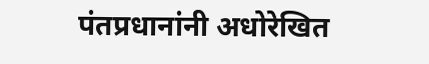पंतप्रधानांनी अधोरेखित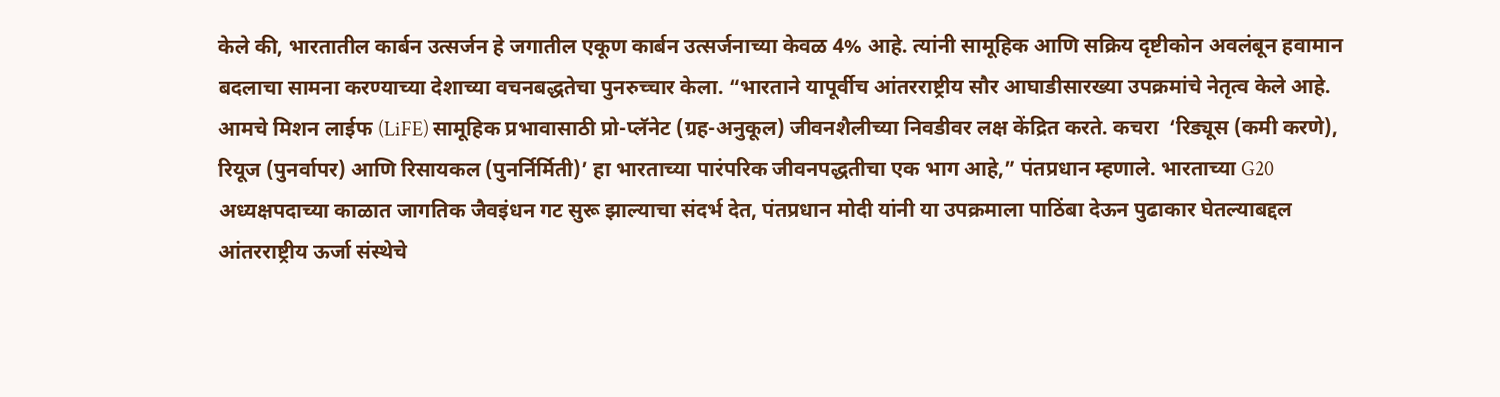केले की, भारतातील कार्बन उत्सर्जन हे जगातील एकूण कार्बन उत्सर्जनाच्या केवळ 4% आहे. त्यांनी सामूहिक आणि सक्रिय दृष्टीकोन अवलंबून हवामान बदलाचा सामना करण्याच्या देशाच्या वचनबद्धतेचा पुनरुच्चार केला. “भारताने यापूर्वीच आंतरराष्ट्रीय सौर आघाडीसारख्या उपक्रमांचे नेतृत्व केले आहे. आमचे मिशन लाईफ (LiFE) सामूहिक प्रभावासाठी प्रो-प्लॅनेट (ग्रह-अनुकूल) जीवनशैलीच्या निवडीवर लक्ष केंद्रित करते. कचरा  ‘रिड्यूस (कमी करणे), रियूज (पुनर्वापर) आणि रिसायकल (पुनर्निर्मिती)’ हा भारताच्या पारंपरिक जीवनपद्धतीचा एक भाग आहे,” पंतप्रधान म्हणाले. भारताच्या G20 अध्यक्षपदाच्या काळात जागतिक जैवइंधन गट सुरू झाल्याचा संदर्भ देत, पंतप्रधान मोदी यांनी या उपक्रमाला पाठिंबा देऊन पुढाकार घेतल्याबद्दल आंतरराष्ट्रीय ऊर्जा संस्थेचे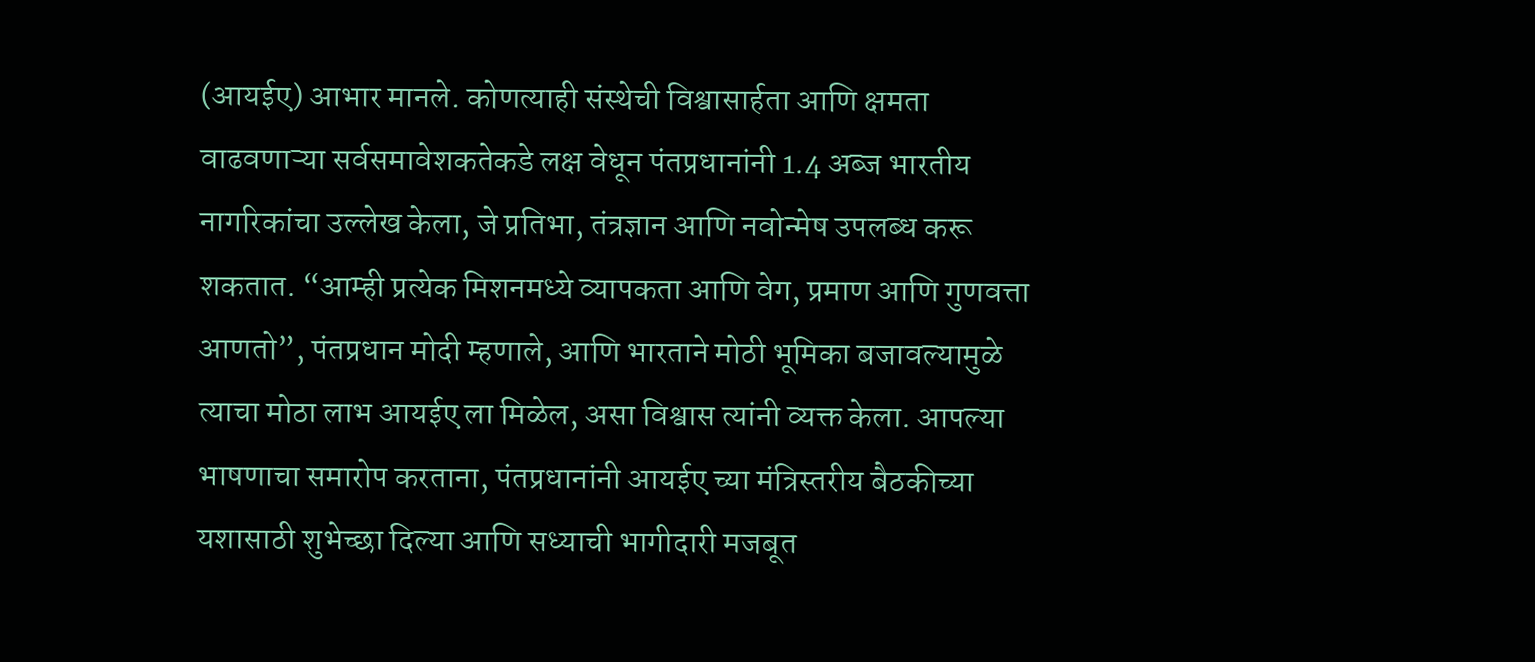(आयईए) आभार मानले. कोणत्याही संस्थेची विश्वासार्हता आणि क्षमता वाढवणाऱ्या सर्वसमावेशकतेकडे लक्ष वेधून पंतप्रधानांनी 1.4 अब्ज भारतीय नागरिकांचा उल्लेख केला, जे प्रतिभा, तंत्रज्ञान आणि नवोन्मेष उपलब्ध करू शकतात. “आम्ही प्रत्येक मिशनमध्ये व्यापकता आणि वेग, प्रमाण आणि गुणवत्ता आणतो”, पंतप्रधान मोदी म्हणाले, आणि भारताने मोठी भूमिका बजावल्यामुळे त्याचा मोठा लाभ आयईए ला मिळेल, असा विश्वास त्यांनी व्यक्त केला. आपल्या भाषणाचा समारोप करताना, पंतप्रधानांनी आयईए च्या मंत्रिस्तरीय बैठकीच्या यशासाठी शुभेच्छा दिल्या आणि सध्याची भागीदारी मजबूत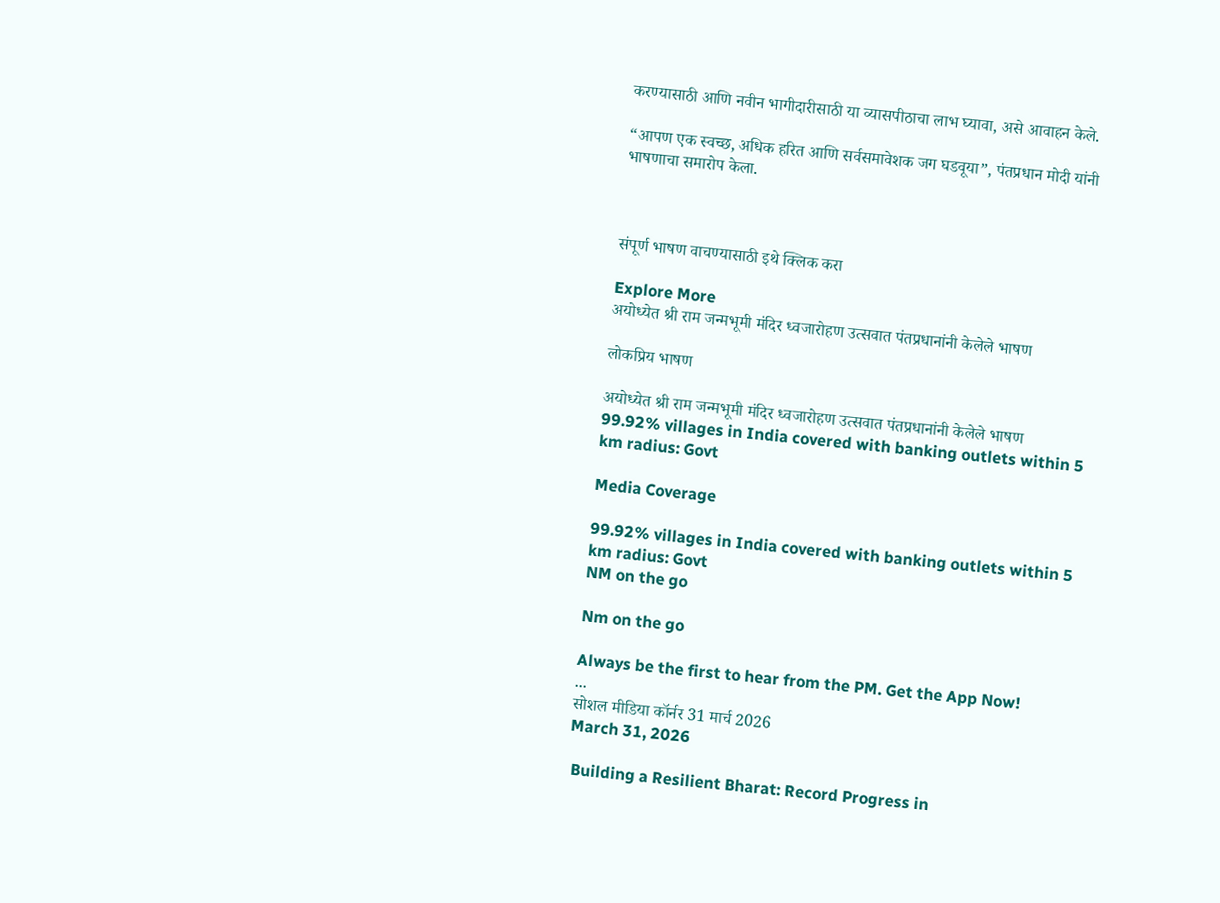करण्यासाठी आणि नवीन भागीदारीसाठी या व्यासपीठाचा लाभ घ्यावा, असे आवाहन केले.

“आपण एक स्वच्छ, अधिक हरित आणि सर्वसमावेशक जग घडवूया”, पंतप्रधान मोदी यांनी भाषणाचा समारोप केला.



संपूर्ण भाषण वाचण्यासाठी इथे क्लिक करा

Explore More
अयोध्येत श्री राम जन्मभूमी मंदिर ध्वजारोहण उत्सवात पंतप्रधानांनी केलेले भाषण

लोकप्रिय भाषण

अयोध्येत श्री राम जन्मभूमी मंदिर ध्वजारोहण उत्सवात पंतप्रधानांनी केलेले भाषण
99.92% villages in India covered with banking outlets within 5 km radius: Govt

Media Coverage

99.92% villages in India covered with banking outlets within 5 km radius: Govt
NM on the go

Nm on the go

Always be the first to hear from the PM. Get the App Now!
...
सोशल मीडिया कॉर्नर 31 मार्च 2026
March 31, 2026

 Building a Resilient Bharat: Record Progress in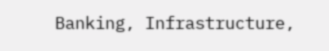Banking, Infrastructure,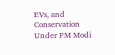EVs, and Conservation Under PM Modi